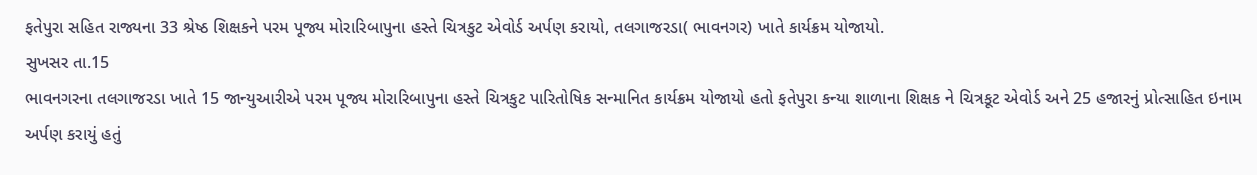ફતેપુરા સહિત રાજ્યના 33 શ્રેષ્ઠ શિક્ષકને પરમ પૂજ્ય મોરારિબાપુના હસ્તે ચિત્રકુટ એવોર્ડ અર્પણ કરાયો, તલગાજરડા( ભાવનગર) ખાતે કાર્યક્રમ યોજાયો.
સુખસર તા.15
ભાવનગરના તલગાજરડા ખાતે 15 જાન્યુઆરીએ પરમ પૂજ્ય મોરારિબાપુના હસ્તે ચિત્રકુટ પારિતોષિક સન્માનિત કાર્યક્રમ યોજાયો હતો ફતેપુરા કન્યા શાળાના શિક્ષક ને ચિત્રકૂટ એવોર્ડ અને 25 હજારનું પ્રોત્સાહિત ઇનામ અર્પણ કરાયું હતું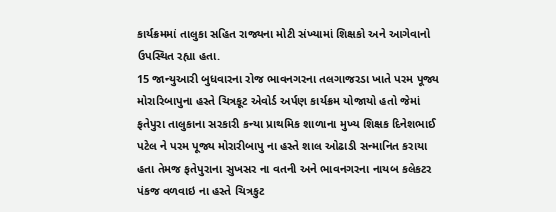કાર્યક્રમમાં તાલુકા સહિત રાજ્યના મોટી સંખ્યામાં શિક્ષકો અને આગેવાનો ઉપસ્થિત રહ્યા હતા.
15 જાન્યુઆરી બુધવારના રોજ ભાવનગરના તલગાજરડા ખાતે પરમ પૂજ્ય મોરારિબાપુના હસ્તે ચિત્રકૂટ એવોર્ડ અર્પણ કાર્યક્રમ યોજાયો હતો જેમાં ફતેપુરા તાલુકાના સરકારી કન્યા પ્રાથમિક શાળાના મુખ્ય શિક્ષક દિનેશભાઈ પટેલ ને પરમ પૂજ્ય મોરારીબાપુ ના હસ્તે શાલ ઓઢાડી સન્માનિત કરાયા હતા તેમજ ફતેપુરાના સુખસર ના વતની અને ભાવનગરના નાયબ કલેકટર પંકજ વળવાઇ ના હસ્તે ચિત્રકુટ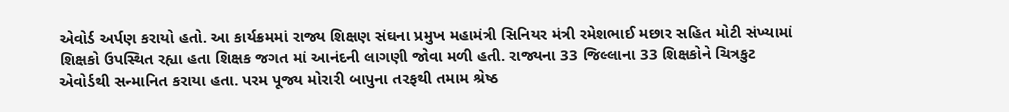એવોર્ડ અર્પણ કરાયો હતો. આ કાર્યક્રમમાં રાજ્ય શિક્ષણ સંઘના પ્રમુખ મહામંત્રી સિનિયર મંત્રી રમેશભાઈ મછાર સહિત મોટી સંખ્યામાં શિક્ષકો ઉપસ્થિત રહ્યા હતા શિક્ષક જગત માં આનંદની લાગણી જોવા મળી હતી. રાજ્યના 33 જિલ્લાના 33 શિક્ષકોને ચિત્રકુટ એવોર્ડથી સન્માનિત કરાયા હતા. પરમ પૂજ્ય મોરારી બાપુના તરફથી તમામ શ્રેષ્ઠ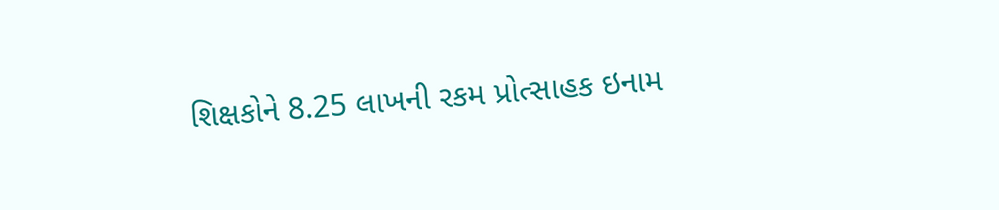શિક્ષકોને 8.25 લાખની રકમ પ્રોત્સાહક ઇનામ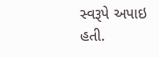સ્વરૂપે અપાઇ હતી.